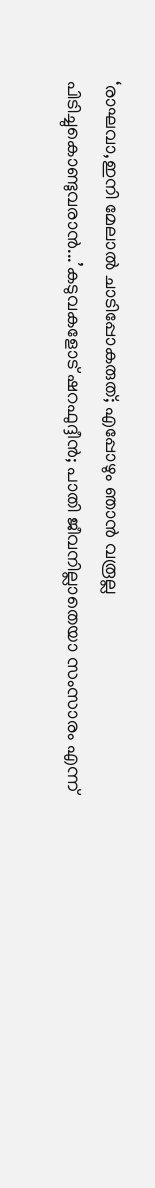‘രാഘവാ,ഇനി മേലാല്‍ ചാടിപ്പോകരുത്; എപ്പോഴും ഞാന്‍ വരൂല്ല പിടിച്ചുകൊണ്ടുവരാന്‍...’കടുവകളോട് ഷറഫുദ്ദീന്‍; പാതി ജീവനില്ലാതെയാ സംസാരം എന്ന്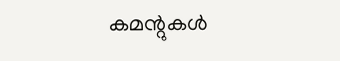കമന്റുകള്‍